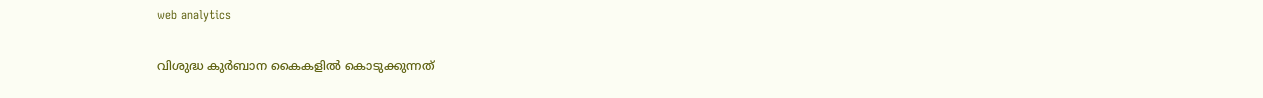web analytics

വിശുദ്ധ കുർബാന കൈകളിൽ കൊടുക്കുന്നത്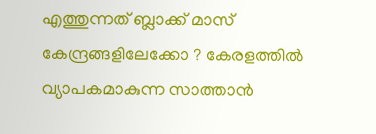എത്തുന്നത് ബ്ലാക്ക് മാസ് കേന്ദ്രങ്ങളിലേക്കോ ? കേരളത്തിൽ വ്യാപകമാകുന്ന സാത്താൻ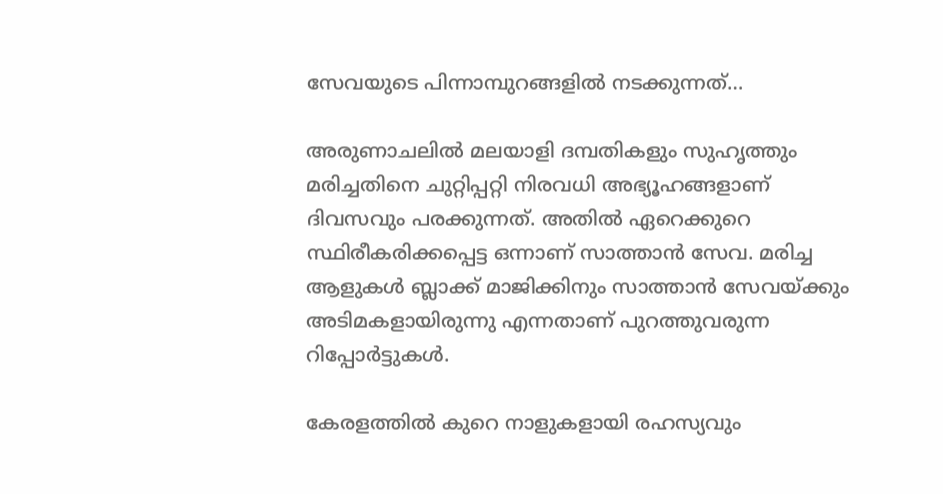സേവയുടെ പിന്നാമ്പുറങ്ങളിൽ നടക്കുന്നത്…

അരുണാചലിൽ മലയാളി ദമ്പതികളും സുഹൃത്തും മരിച്ചതിനെ ചുറ്റിപ്പറ്റി നിരവധി അഭ്യൂഹങ്ങളാണ് ദിവസവും പരക്കുന്നത്. അതിൽ ഏറെക്കുറെ സ്ഥിരീകരിക്കപ്പെട്ട ഒന്നാണ് സാത്താൻ സേവ. മരിച്ച ആളുകൾ ബ്ലാക്ക് മാജിക്കിനും സാത്താൻ സേവയ്ക്കും അടിമകളായിരുന്നു എന്നതാണ് പുറത്തുവരുന്ന റിപ്പോർട്ടുകൾ.

കേരളത്തിൽ കുറെ നാളുകളായി രഹസ്യവും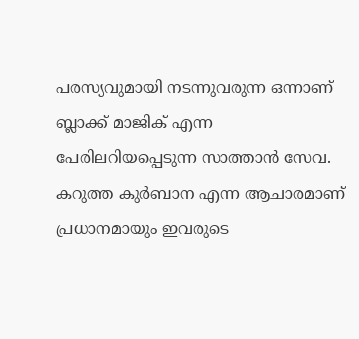പരസ്യവുമായി നടന്നുവരുന്ന ഒന്നാണ് ബ്ലാക്ക് മാജിക് എന്ന പേരിലറിയപ്പെടുന്ന സാത്താൻ സേവ. കറുത്ത കുർബാന എന്ന ആചാരമാണ് പ്രധാനമായും ഇവരുടെ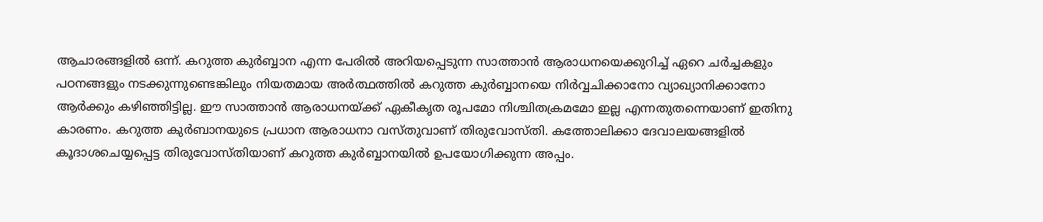ആചാരങ്ങളിൽ ഒന്ന്. കറുത്ത കുര്‍ബ്ബാന എന്ന പേരില്‍ അറിയപ്പെടുന്ന സാത്താന്‍ ആരാധനയെക്കുറിച്ച് ഏറെ ചര്‍ച്ചകളും പഠനങ്ങളും നടക്കുന്നുണ്ടെങ്കിലും നിയതമായ അര്‍ത്ഥത്തില്‍ കറുത്ത കുര്‍ബ്ബാനയെ നിര്‍വ്വചിക്കാനോ വ്യാഖ്യാനിക്കാനോ ആര്‍ക്കും കഴിഞ്ഞിട്ടില്ല. ഈ സാത്താന്‍ ആരാധനയ്ക്ക് ഏകീകൃത രൂപമോ നിശ്ചിതക്രമമോ ഇല്ല എന്നതുതന്നെയാണ് ഇതിനു കാരണം. കറുത്ത കുർബാനയുടെ പ്രധാന ആരാധനാ വസ്തുവാണ് തിരുവോസ്തി. കത്തോലിക്കാ ദേവാലയങ്ങളില്‍ കൂദാശചെയ്യപ്പെട്ട തിരുവോസ്തിയാണ് കറുത്ത കുര്‍ബ്ബാനയില്‍ ഉപയോഗിക്കുന്ന അപ്പം.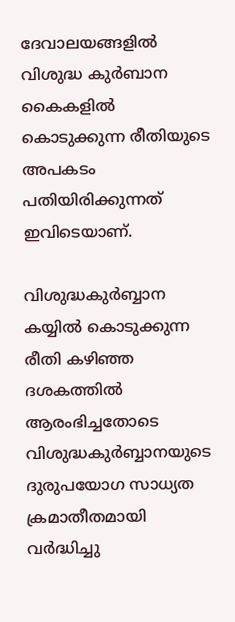ദേവാലയങ്ങളിൽ വിശുദ്ധ കുർബാന കൈകളിൽ കൊടുക്കുന്ന രീതിയുടെ അപകടം പതിയിരിക്കുന്നത് ഇവിടെയാണ്.

വിശുദ്ധകുര്‍ബ്ബാന കയ്യില്‍ കൊടുക്കുന്ന രീതി കഴിഞ്ഞ ദശകത്തില്‍ ആരംഭിച്ചതോടെ വിശുദ്ധകുര്‍ബ്ബാനയുടെ ദുരുപയോഗ സാധ്യത ക്രമാതീതമായി വര്‍ദ്ധിച്ചു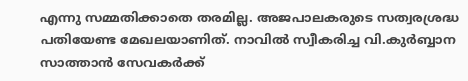എന്നു സമ്മതിക്കാതെ തരമില്ല. അജപാലകരുടെ സത്വരശ്രദ്ധ പതിയേണ്ട മേഖലയാണിത്. നാവില്‍ സ്വീകരിച്ച വി.കുര്‍ബ്ബാന സാത്താന്‍ സേവകര്‍ക്ക്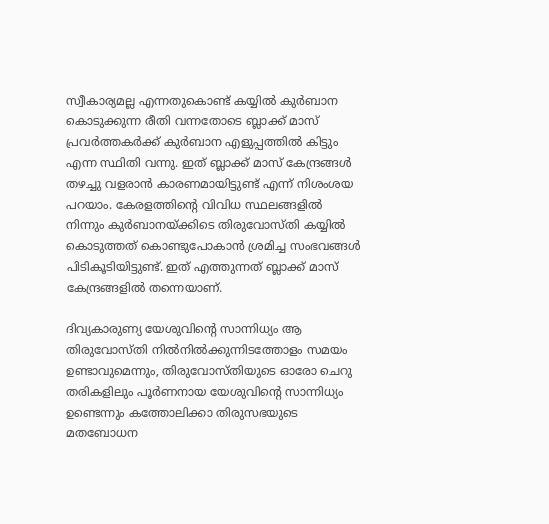സ്വീകാര്യമല്ല എന്നതുകൊണ്ട് കയ്യിൽ കുർബാന കൊടുക്കുന്ന രീതി വന്നതോടെ ബ്ലാക്ക് മാസ് പ്രവർത്തകർക്ക് കുർബാന എളുപ്പത്തിൽ കിട്ടും എന്ന സ്ഥിതി വന്നു. ഇത് ബ്ലാക്ക് മാസ് കേന്ദ്രങ്ങൾ തഴച്ചു വളരാൻ കാരണമായിട്ടുണ്ട് എന്ന് നിശംശയ പറയാം. കേരളത്തിന്റെ വിവിധ സ്ഥലങ്ങളിൽ നിന്നും കുർബാനയ്ക്കിടെ തിരുവോസ്തി കയ്യിൽ കൊടുത്തത് കൊണ്ടുപോകാൻ ശ്രമിച്ച സംഭവങ്ങൾ പിടികൂടിയിട്ടുണ്ട്. ഇത് എത്തുന്നത് ബ്ലാക്ക് മാസ് കേന്ദ്രങ്ങളിൽ തന്നെയാണ്.

ദിവ്യകാരുണ്യ യേശുവിന്റെ സാന്നിധ്യം ആ തിരുവോസ്തി നിൽനിൽക്കുന്നിടത്തോളം സമയം ഉണ്ടാവുമെന്നും, തിരുവോസ്തിയുടെ ഓരോ ചെറു തരികളിലും പൂർണനായ യേശുവിന്റെ സാന്നിധ്യം ഉണ്ടെന്നും കത്തോലിക്കാ തിരുസഭയുടെ മതബോധന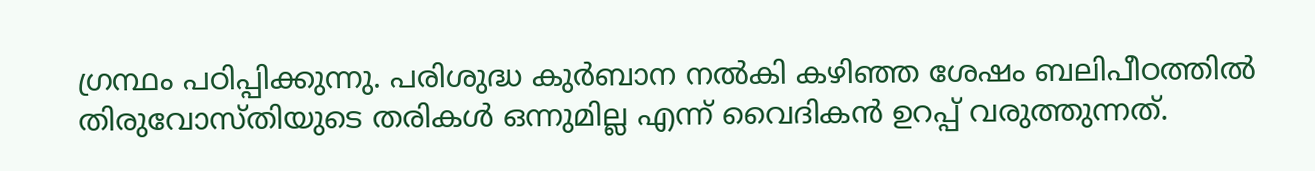ഗ്രന്ഥം പഠിപ്പിക്കുന്നു. പരിശുദ്ധ കുർബാന നൽകി കഴിഞ്ഞ ശേഷം ബലിപീഠത്തിൽ തിരുവോസ്തിയുടെ തരികൾ ഒന്നുമില്ല എന്ന് വൈദികൻ ഉറപ്പ് വരുത്തുന്നത്.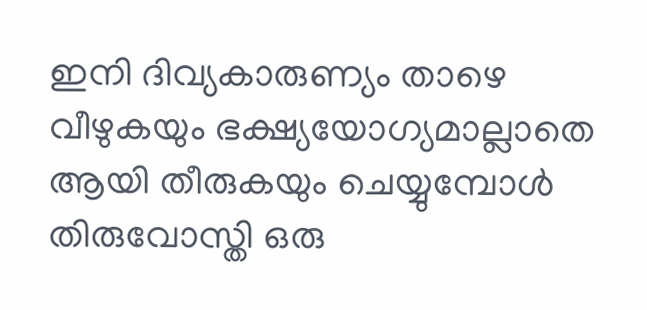ഇനി ദിവ്യകാരുണ്യം താഴെ വീഴുകയും ഭക്ഷ്യയോഗ്യമാല്ലാതെ ആയി തീരുകയും ചെയ്യുമ്പോൾ തിരുവോസ്തി ഒരു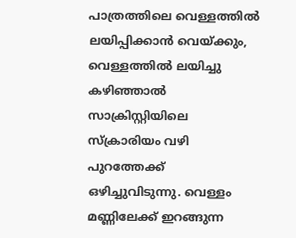പാത്രത്തിലെ വെള്ളത്തിൽ ലയിപ്പിക്കാൻ വെയ്ക്കും, വെള്ളത്തിൽ ലയിച്ചു കഴിഞ്ഞാൽ സാക്രിസ്റ്റിയിലെ സ്ക്രാരിയം വഴി പുറത്തേക്ക് ഒഴിച്ചുവിടുന്നു. വെള്ളം മണ്ണിലേക്ക് ഇറങ്ങുന്ന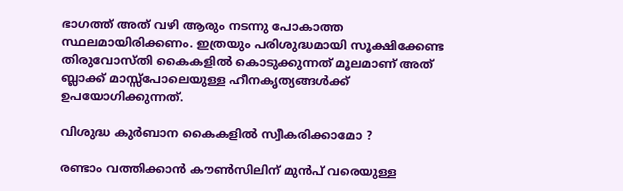ഭാഗത്ത് അത് വഴി ആരും നടന്നു പോകാത്ത സ്ഥലമായിരിക്കണം. ഇത്രയും പരിശുദ്ധമായി സൂക്ഷിക്കേണ്ട തിരുവോസ്തി കൈകളിൽ കൊടുക്കുന്നത് മൂലമാണ് അത് ബ്ലാക്ക് മാസ്സ്‌പോലെയുള്ള ഹീനകൃത്യങ്ങൾക്ക് ഉപയോഗിക്കുന്നത്.

വിശുദ്ധ കുർബാന കൈകളിൽ സ്വീകരിക്കാമോ ?

രണ്ടാം വത്തിക്കാൻ കൗൺസിലിന് മുൻപ് വരെയുള്ള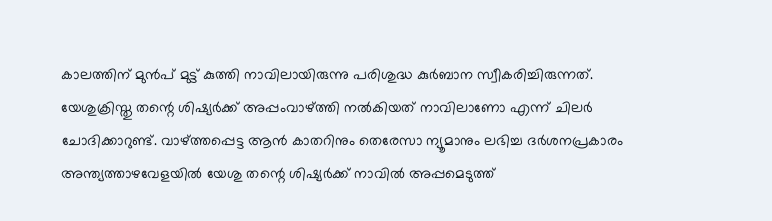കാലത്തിന് മുൻപ് മുട്ട് കുത്തി നാവിലായിരുന്നു പരിശുദ്ധ കുർബാന സ്വീകരിച്ചിരുന്നത്. യേശുക്രിസ്തു തന്റെ ശിഷ്യർക്ക് അപ്പംവാഴ്ത്തി നൽകിയത് നാവിലാണോ എന്ന് ചിലർ ചോദിക്കാറുണ്ട്. വാഴ്ത്തപ്പെട്ട ആൻ കാതറിനും തെരേസാ ന്യൂമാനും ലഭിച്ച ദർശനപ്രകാരം അന്ത്യത്താഴവേളയിൽ യേശു തന്റെ ശിഷ്യർക്ക് നാവിൽ അപ്പമെടുത്ത്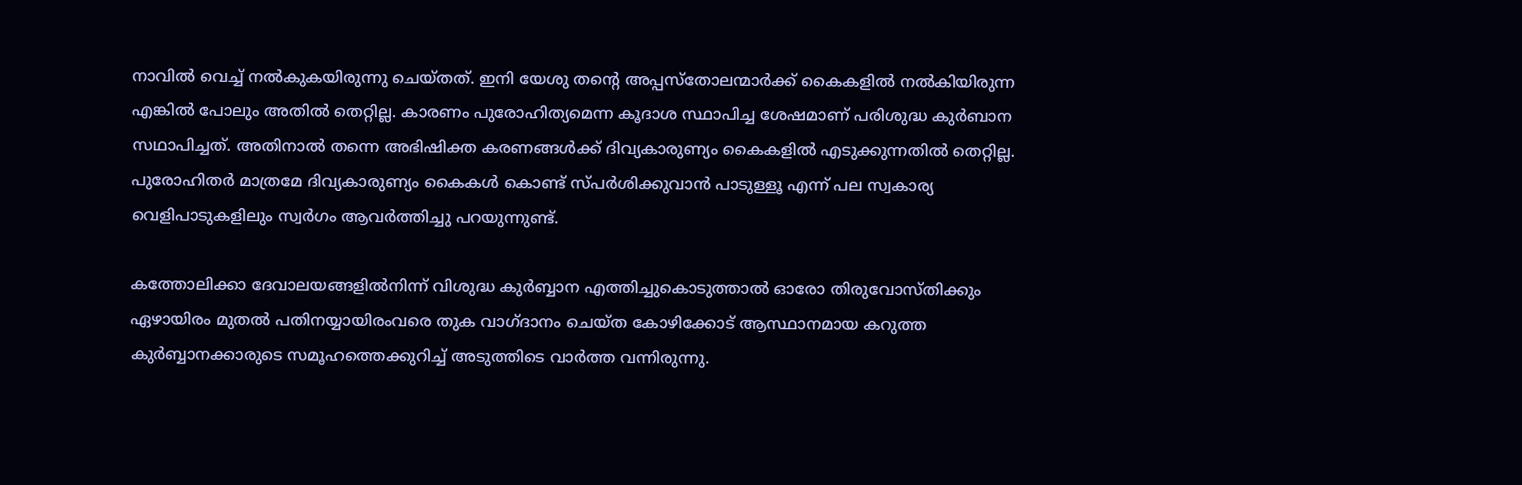നാവിൽ വെച്ച് നൽകുകയിരുന്നു ചെയ്തത്. ഇനി യേശു തന്റെ അപ്പസ്തോലന്മാർക്ക് കൈകളിൽ നൽകിയിരുന്ന എങ്കിൽ പോലും അതിൽ തെറ്റില്ല. കാരണം പുരോഹിത്യമെന്ന കൂദാശ സ്ഥാപിച്ച ശേഷമാണ് പരിശുദ്ധ കുർബാന സഥാപിച്ചത്. അതിനാൽ തന്നെ അഭിഷിക്ത കരണങ്ങൾക്ക് ദിവ്യകാരുണ്യം കൈകളിൽ എടുക്കുന്നതിൽ തെറ്റില്ല. പുരോഹിതർ മാത്രമേ ദിവ്യകാരുണ്യം കൈകൾ കൊണ്ട് സ്പർശിക്കുവാൻ പാടുള്ളൂ എന്ന് പല സ്വകാര്യ വെളിപാടുകളിലും സ്വർഗം ആവർത്തിച്ചു പറയുന്നുണ്ട്.

കത്തോലിക്കാ ദേവാലയങ്ങളില്‍നിന്ന് വിശുദ്ധ കുര്‍ബ്ബാന എത്തിച്ചുകൊടുത്താല്‍ ഓരോ തിരുവോസ്തിക്കും ഏഴായിരം മുതല്‍ പതിനയ്യായിരംവരെ തുക വാഗ്ദാനം ചെയ്ത കോഴിക്കോട് ആസ്ഥാനമായ കറുത്ത കുര്‍ബ്ബാനക്കാരുടെ സമൂഹത്തെക്കുറിച്ച് അടുത്തിടെ വാർത്ത വന്നിരുന്നു.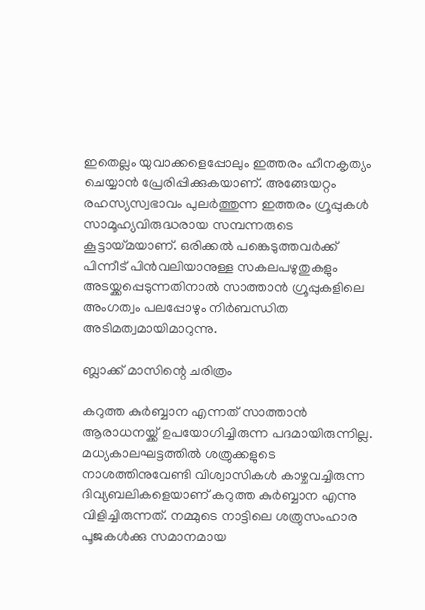ഇതെല്ലം യുവാക്കളെപ്പോലും ഇത്തരം ഹീനകൃത്യം ചെയ്യാൻ പ്രേരിപ്പിക്കുകയാണ്. അങ്ങേയറ്റം രഹസ്യസ്വഭാവം പുലര്‍ത്തുന്ന ഇത്തരം ഗ്രൂപ്പുകള്‍ സാമൂഹ്യവിരുദ്ധരായ സമ്പന്നരുടെ കൂട്ടായ്മയാണ്. ഒരിക്കല്‍ പങ്കെടുത്തവര്‍ക്ക് പിന്നീട് പിന്‍വലിയാനുള്ള സകലപഴുതുകളും അടയ്ക്കപ്പെടുന്നതിനാല്‍ സാത്താന്‍ ഗ്രൂപ്പുകളിലെ അംഗത്വം പലപ്പോഴും നിര്‍ബന്ധിത അടിമത്വമായിമാറുന്നു.

ബ്ലാക്ക് മാസിന്റെ ചരിത്രം

കറുത്ത കുര്‍ബ്ബാന എന്നത് സാത്താന്‍ ആരാധനയ്ക്ക് ഉപയോഗിച്ചിരുന്ന പദമായിരുന്നില്ല. മധ്യകാലഘട്ടത്തില്‍ ശത്രുക്കളുടെ നാശത്തിനുവേണ്ടി വിശ്വാസികള്‍ കാഴ്ചവച്ചിരുന്ന ദിവ്യബലികളെയാണ് കറുത്ത കുര്‍ബ്ബാന എന്നു വിളിച്ചിരുന്നത്. നമ്മുടെ നാട്ടിലെ ശത്രുസംഹാര പൂജകള്‍ക്കു സമാനമായ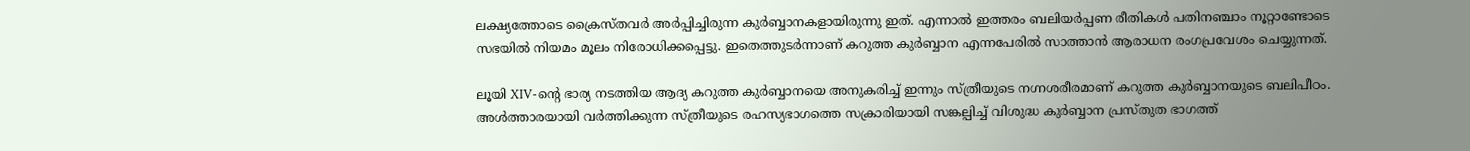ലക്ഷ്യത്തോടെ ക്രൈസ്തവര്‍ അര്‍പ്പിച്ചിരുന്ന കുര്‍ബ്ബാനകളായിരുന്നു ഇത്. എന്നാല്‍ ഇത്തരം ബലിയര്‍പ്പണ രീതികള്‍ പതിനഞ്ചാം നൂറ്റാണ്ടോടെ സഭയില്‍ നിയമം മൂലം നിരോധിക്കപ്പെട്ടു. ഇതെത്തുടര്‍ന്നാണ് കറുത്ത കുര്‍ബ്ബാന എന്നപേരില്‍ സാത്താന്‍ ആരാധന രംഗപ്രവേശം ചെയ്യുന്നത്.

ലൂയി XIV-ന്‍റെ ഭാര്യ നടത്തിയ ആദ്യ കറുത്ത കുര്‍ബ്ബാനയെ അനുകരിച്ച് ഇന്നും സ്ത്രീയുടെ നഗ്നശരീരമാണ് കറുത്ത കുര്‍ബ്ബാനയുടെ ബലിപീഠം. അള്‍ത്താരയായി വര്‍ത്തിക്കുന്ന സ്ത്രീയുടെ രഹസ്യഭാഗത്തെ സക്രാരിയായി സങ്കല്പിച്ച് വിശുദ്ധ കുര്‍ബ്ബാന പ്രസ്തുത ഭാഗത്ത്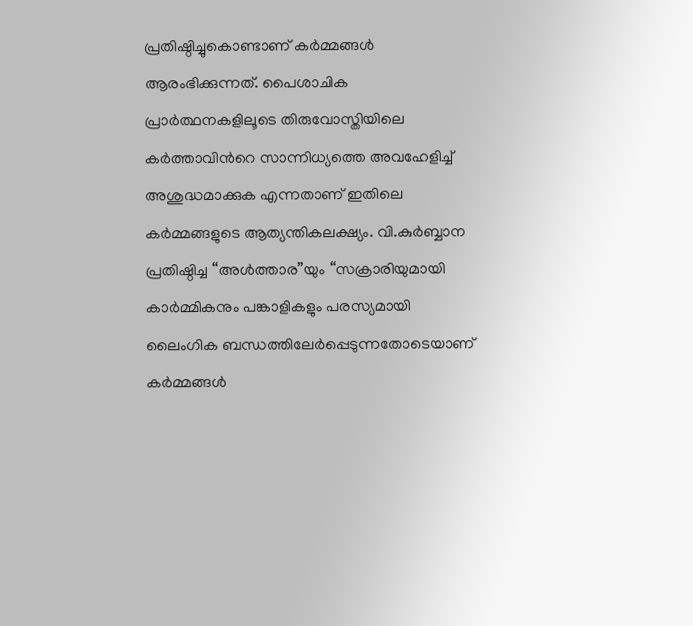പ്രതിഷ്ഠിച്ചുകൊണ്ടാണ് കര്‍മ്മങ്ങള്‍ ആരംഭിക്കുന്നത്. പൈശാചിക പ്രാര്‍ത്ഥനകളിലൂടെ തിരുവോസ്തിയിലെ കര്‍ത്താവിന്‍റെ സാന്നിധ്യത്തെ അവഹേളിച്ച് അശുദ്ധമാക്കുക എന്നതാണ് ഇതിലെ കര്‍മ്മങ്ങളുടെ ആത്യന്തികലക്ഷ്യം. വി.കുര്‍ബ്ബാന പ്രതിഷ്ഠിച്ച “അള്‍ത്താര”യും “സക്രാരിയുമായി കാര്‍മ്മികനും പങ്കാളികളും പരസ്യമായി ലൈംഗിക ബന്ധത്തിലേര്‍പ്പെടുന്നതോടെയാണ് കര്‍മ്മങ്ങള്‍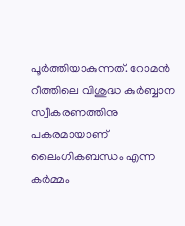പൂര്‍ത്തിയാകുന്നത്. റോമന്‍ റീത്തിലെ വിശുദ്ധ കുര്‍ബ്ബാന സ്വീകരണത്തിനു പകരമായാണ് ലൈംഗികബന്ധം എന്ന കര്‍മ്മം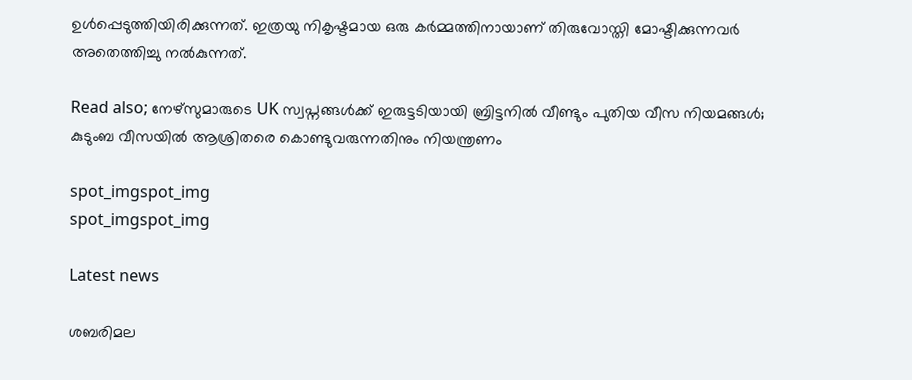ഉള്‍പ്പെടുത്തിയിരിക്കുന്നത്. ഇത്രയു നികൃഷ്ടമായ ഒരു കർമ്മത്തിനായാണ് തിരുവോസ്തി മോഷ്ടിക്കുന്നവർ അതെത്തിച്ചു നൽകുന്നത്.

Read also; നേഴ്‌സുമാരുടെ UK സ്വപ്നങ്ങൾക്ക് ഇരുട്ടടിയായി ബ്രിട്ടനിൽ വീണ്ടും പുതിയ വീസ നിയമങ്ങൾ; കുടുംബ വീസയിൽ ആശ്രിതരെ കൊണ്ടുവരുന്നതിനും നിയന്ത്രണം

spot_imgspot_img
spot_imgspot_img

Latest news

ശബരിമല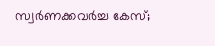സ്വർണക്കവർച്ച കേസ്;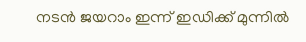നടൻ ജയറാം ഇന്ന് ഇഡിക്ക് മുന്നിൽ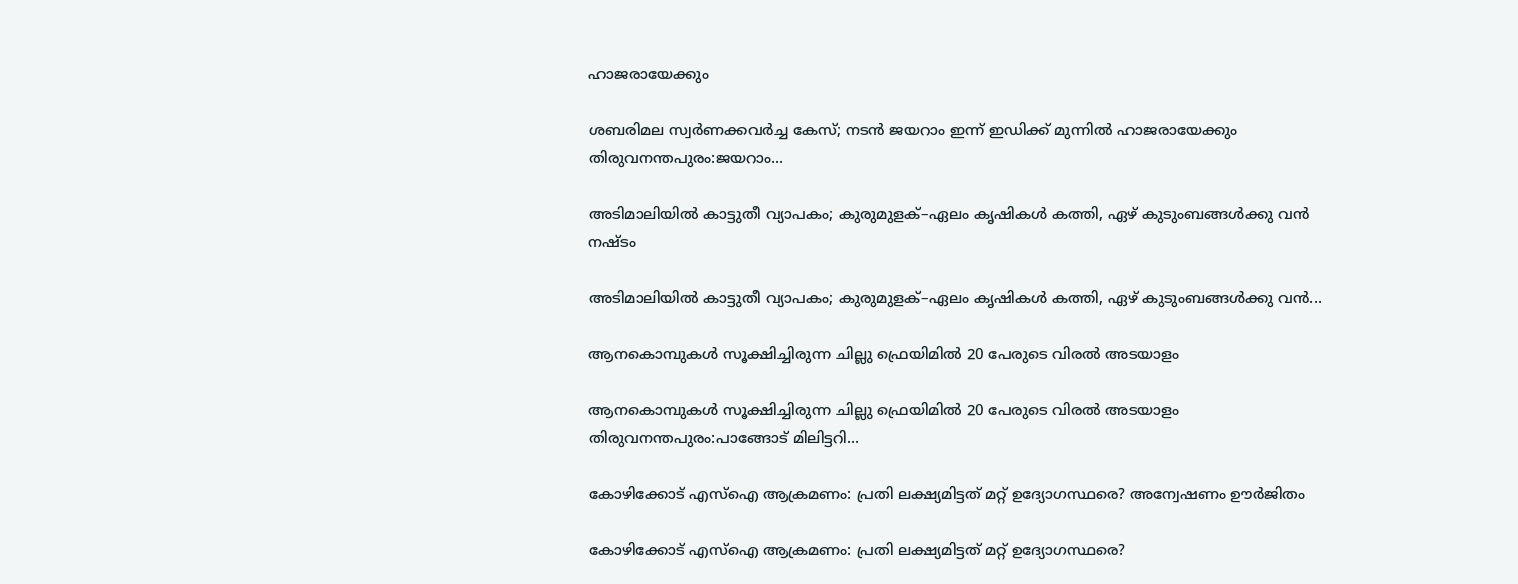ഹാജരായേക്കും

ശബരിമല സ്വർണക്കവർച്ച കേസ്; നടൻ ജയറാം ഇന്ന് ഇഡിക്ക് മുന്നിൽ ഹാജരായേക്കും തിരുവനന്തപുരം:ജയറാം...

അടിമാലിയിൽ കാട്ടുതീ വ്യാപകം; കുരുമുളക്–ഏലം കൃഷികൾ കത്തി, ഏഴ് കുടുംബങ്ങൾക്കു വൻ നഷ്ടം

അടിമാലിയിൽ കാട്ടുതീ വ്യാപകം; കുരുമുളക്–ഏലം കൃഷികൾ കത്തി, ഏഴ് കുടുംബങ്ങൾക്കു വൻ...

ആനകൊമ്പുകൾ സൂക്ഷിച്ചിരുന്ന ചില്ലു ഫ്രെയിമിൽ 20 പേരുടെ വിരൽ അടയാളം

ആനകൊമ്പുകൾ സൂക്ഷിച്ചിരുന്ന ചില്ലു ഫ്രെയിമിൽ 20 പേരുടെ വിരൽ അടയാളം തിരുവനന്തപുരം:പാങ്ങോട് മിലിട്ടറി...

കോഴിക്കോട് എസ്‌ഐ ആക്രമണം: പ്രതി ലക്ഷ്യമിട്ടത് മറ്റ് ഉദ്യോഗസ്ഥരെ? അന്വേഷണം ഊർജിതം

കോഴിക്കോട് എസ്‌ഐ ആക്രമണം: പ്രതി ലക്ഷ്യമിട്ടത് മറ്റ് ഉദ്യോഗസ്ഥരെ?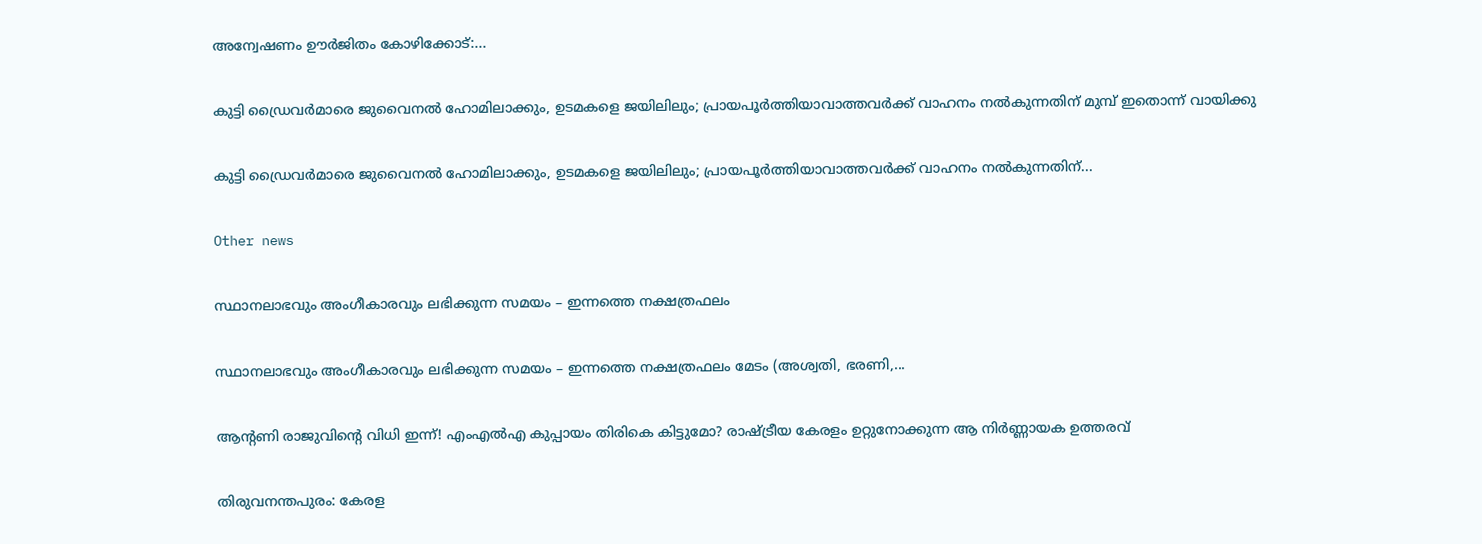അന്വേഷണം ഊർജിതം കോഴിക്കോട്:...

കുട്ടി ഡ്രൈവർമാരെ ജുവൈനൽ ഹോമിലാക്കും, ഉടമകളെ ജയിലിലും; പ്രായപൂർത്തിയാവാത്തവർക്ക് വാഹനം നൽകുന്നതിന് മുമ്പ് ഇതൊന്ന് വായിക്കു

കുട്ടി ഡ്രൈവർമാരെ ജുവൈനൽ ഹോമിലാക്കും, ഉടമകളെ ജയിലിലും; പ്രായപൂർത്തിയാവാത്തവർക്ക് വാഹനം നൽകുന്നതിന്...

Other news

സ്ഥാനലാഭവും അംഗീകാരവും ലഭിക്കുന്ന സമയം – ഇന്നത്തെ നക്ഷത്രഫലം

സ്ഥാനലാഭവും അംഗീകാരവും ലഭിക്കുന്ന സമയം – ഇന്നത്തെ നക്ഷത്രഫലം മേടം (അശ്വതി, ഭരണി,...

ആന്റണി രാജുവിന്റെ വിധി ഇന്ന്! എംഎൽഎ കുപ്പായം തിരികെ കിട്ടുമോ? രാഷ്ട്രീയ കേരളം ഉറ്റുനോക്കുന്ന ആ നിർണ്ണായക ഉത്തരവ്

തിരുവനന്തപുരം: കേരള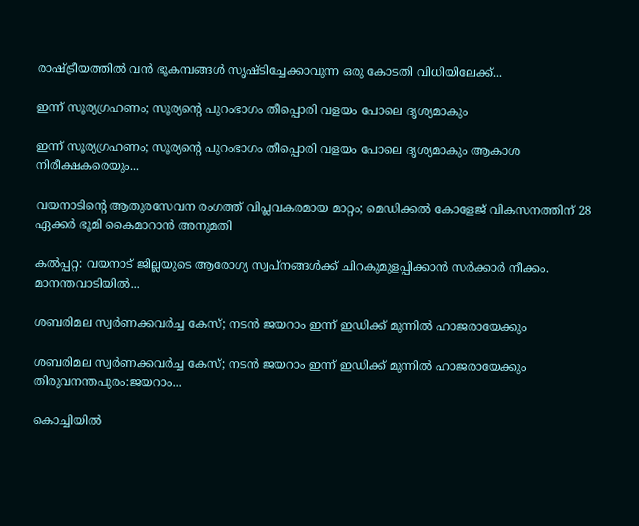രാഷ്ട്രീയത്തിൽ വൻ ഭൂകമ്പങ്ങൾ സൃഷ്ടിച്ചേക്കാവുന്ന ഒരു കോടതി വിധിയിലേക്ക്...

ഇന്ന് സൂര്യഗ്രഹണം; സൂര്യന്റെ പുറംഭാഗം തീപ്പൊരി വളയം പോലെ ദൃശ്യമാകും

ഇന്ന് സൂര്യഗ്രഹണം; സൂര്യന്റെ പുറംഭാഗം തീപ്പൊരി വളയം പോലെ ദൃശ്യമാകും ആകാശ നിരീക്ഷകരെയും...

വയനാടിന്റെ ആതുരസേവന രംഗത്ത് വിപ്ലവകരമായ മാറ്റം; മെഡിക്കൽ കോളേജ് വികസനത്തിന് 28 ഏക്കർ ഭൂമി കൈമാറാൻ അനുമതി

കൽപ്പറ്റ: വയനാട് ജില്ലയുടെ ആരോഗ്യ സ്വപ്നങ്ങൾക്ക് ചിറകുമുളപ്പിക്കാൻ സർക്കാർ നീക്കം. മാനന്തവാടിയിൽ...

ശബരിമല സ്വർണക്കവർച്ച കേസ്; നടൻ ജയറാം ഇന്ന് ഇഡിക്ക് മുന്നിൽ ഹാജരായേക്കും

ശബരിമല സ്വർണക്കവർച്ച കേസ്; നടൻ ജയറാം ഇന്ന് ഇഡിക്ക് മുന്നിൽ ഹാജരായേക്കും തിരുവനന്തപുരം:ജയറാം...

കൊച്ചിയിൽ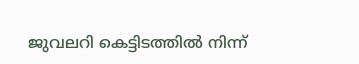ജുവലറി കെട്ടിടത്തിൽ നിന്ന്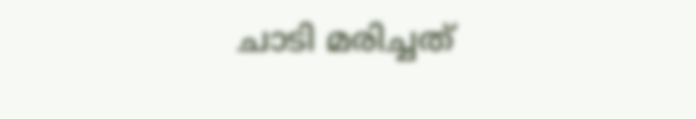ചാടി മരിച്ചത്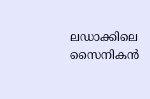ലഡാക്കിലെ സൈനികൻ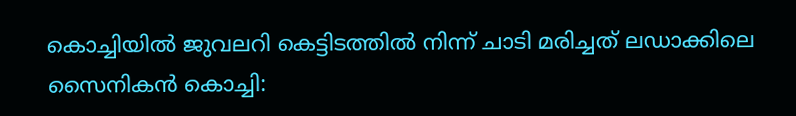കൊച്ചിയിൽ ജുവലറി കെട്ടിടത്തിൽ നിന്ന് ചാടി മരിച്ചത് ലഡാക്കിലെ സൈനികൻ കൊച്ചി: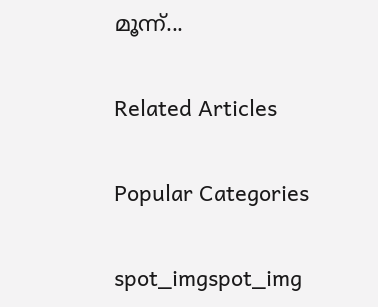മൂന്ന്...

Related Articles

Popular Categories

spot_imgspot_img